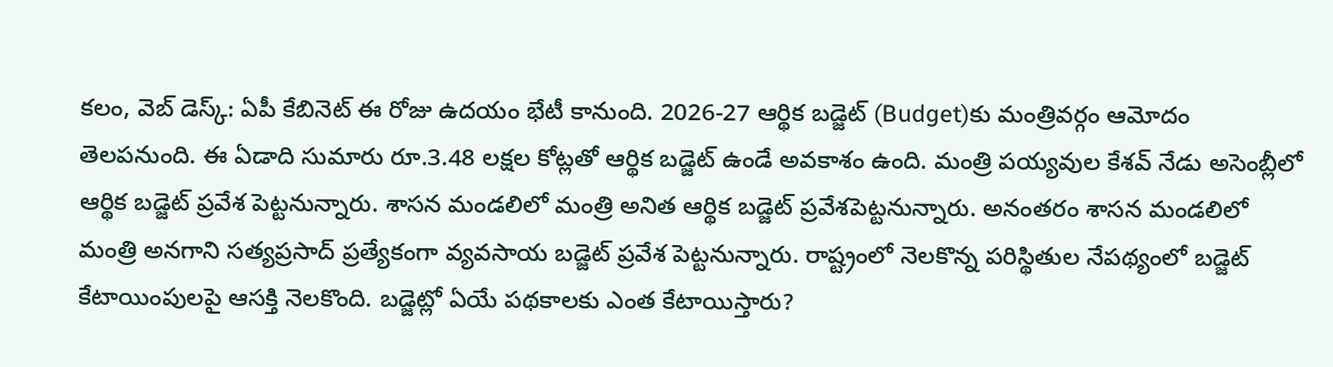కలం, వెబ్ డెస్క్: ఏపీ కేబినెట్ ఈ రోజు ఉదయం భేటీ కానుంది. 2026-27 ఆర్థిక బడ్జెట్ (Budget)కు మంత్రివర్గం ఆమోదం తెలపనుంది. ఈ ఏడాది సుమారు రూ.3.48 లక్షల కోట్లతో ఆర్థిక బడ్జెట్ ఉండే అవకాశం ఉంది. మంత్రి పయ్యవుల కేశవ్ నేడు అసెంబ్లీలో ఆర్థిక బడ్జెట్ ప్రవేశ పెట్టనున్నారు. శాసన మండలిలో మంత్రి అనిత ఆర్థిక బడ్జెట్ ప్రవేశపెట్టనున్నారు. అనంతరం శాసన మండలిలో మంత్రి అనగాని సత్యప్రసాద్ ప్రత్యేకంగా వ్యవసాయ బడ్జెట్ ప్రవేశ పెట్టనున్నారు. రాష్ట్రంలో నెలకొన్న పరిస్థితుల నేపథ్యంలో బడ్జెట్ కేటాయింపులపై ఆసక్తి నెలకొంది. బడ్జెట్లో ఏయే పథకాలకు ఎంత కేటాయిస్తారు?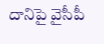దానిపై వైసీపీ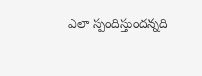ఎలా స్పందిస్తుందన్నది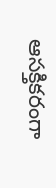ఆసక్తికరంగా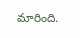మారింది.